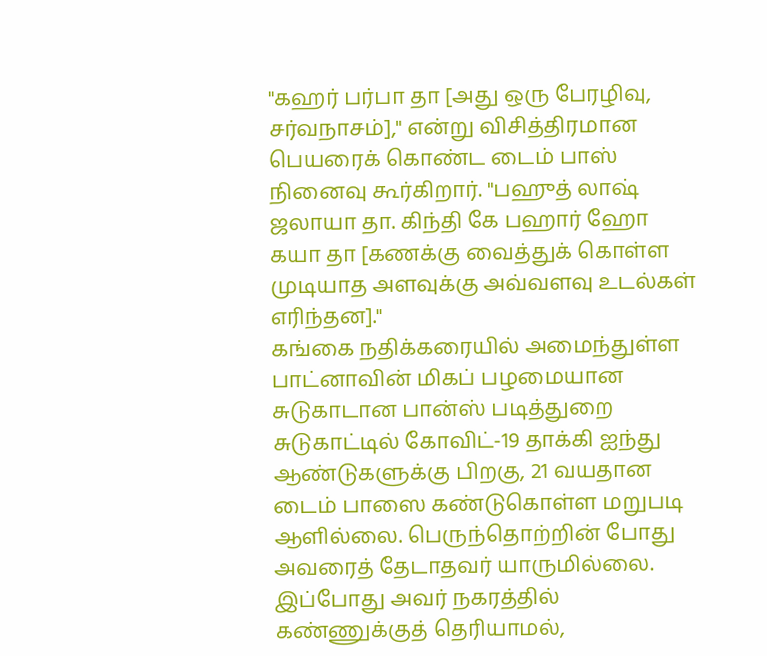"கஹர் பர்பா தா [அது ஒரு பேரழிவு, சர்வநாசம்]," என்று விசித்திரமான பெயரைக் கொண்ட டைம் பாஸ் நினைவு கூர்கிறார். "பஹுத் லாஷ் ஜலாயா தா. கிந்தி கே பஹார் ஹோ கயா தா [கணக்கு வைத்துக் கொள்ள முடியாத அளவுக்கு அவ்வளவு உடல்கள் எரிந்தன]."
கங்கை நதிக்கரையில் அமைந்துள்ள பாட்னாவின் மிகப் பழமையான சுடுகாடான பான்ஸ் படித்துறை சுடுகாட்டில் கோவிட்-19 தாக்கி ஐந்து ஆண்டுகளுக்கு பிறகு, 21 வயதான டைம் பாஸை கண்டுகொள்ள மறுபடி ஆளில்லை. பெருந்தொற்றின் போது அவரைத் தேடாதவர் யாருமில்லை. இப்போது அவர் நகரத்தில் கண்ணுக்குத் தெரியாமல்,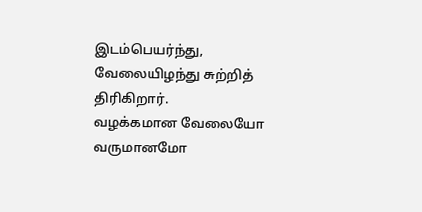இடம்பெயர்ந்து, வேலையிழந்து சுற்றித் திரிகிறார்.
வழக்கமான வேலையோ வருமானமோ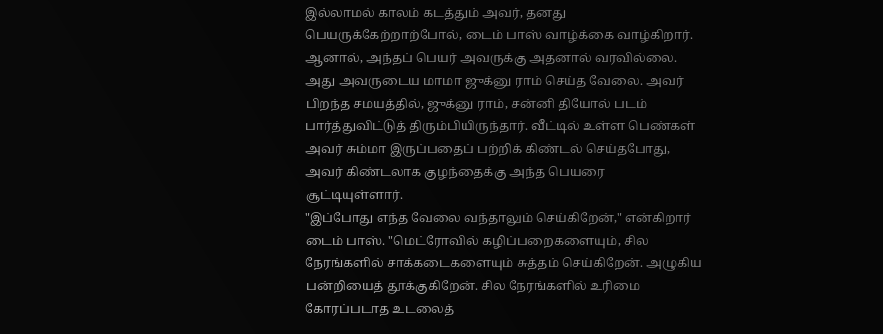இல்லாமல் காலம் கடத்தும் அவர், தனது பெயருக்கேற்றாற்போல், டைம் பாஸ் வாழ்க்கை வாழ்கிறார்.
ஆனால், அந்தப் பெயர் அவருக்கு அதனால் வரவில்லை. அது அவருடைய மாமா ஜுக்னு ராம் செய்த வேலை. அவர் பிறந்த சமயத்தில், ஜுக்னு ராம், சன்னி தியோல் படம் பார்த்துவிட்டுத் திரும்பியிருந்தார். வீட்டில் உள்ள பெண்கள் அவர் சும்மா இருப்பதைப் பற்றிக் கிண்டல் செய்தபோது, அவர் கிண்டலாக குழந்தைக்கு அந்த பெயரை சூட்டியுள்ளார்.
"இப்போது எந்த வேலை வந்தாலும் செய்கிறேன்," என்கிறார் டைம் பாஸ். "மெட்ரோவில் கழிப்பறைகளையும், சில நேரங்களில் சாக்கடைகளையும் சுத்தம் செய்கிறேன். அழுகிய பன்றியைத் தூக்குகிறேன். சில நேரங்களில் உரிமை கோரப்படாத உடலைத்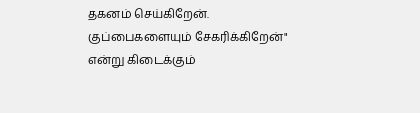தகனம் செய்கிறேன். குப்பைகளையும் சேகரிக்கிறேன்" என்று கிடைக்கும்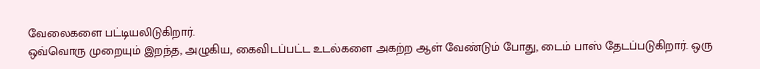வேலைகளை பட்டியலிடுகிறார்.
ஒவ்வொரு முறையும் இறந்த, அழுகிய, கைவிடப்பட்ட உடல்களை அகற்ற ஆள் வேண்டும் போது, டைம் பாஸ் தேடப்படுகிறார். ஒரு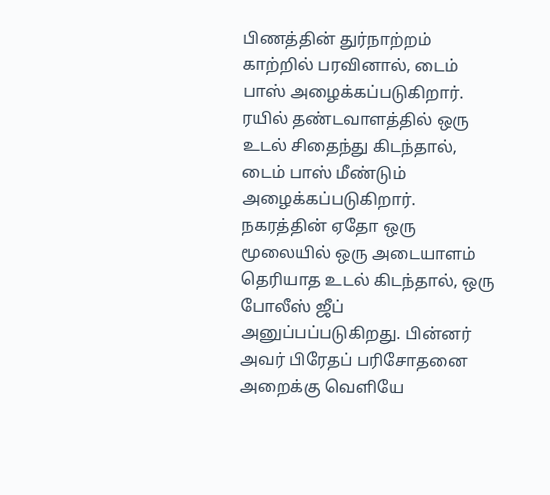பிணத்தின் துர்நாற்றம் காற்றில் பரவினால், டைம் பாஸ் அழைக்கப்படுகிறார். ரயில் தண்டவாளத்தில் ஒரு உடல் சிதைந்து கிடந்தால், டைம் பாஸ் மீண்டும் அழைக்கப்படுகிறார். நகரத்தின் ஏதோ ஒரு மூலையில் ஒரு அடையாளம் தெரியாத உடல் கிடந்தால், ஒரு போலீஸ் ஜீப் அனுப்பப்படுகிறது. பின்னர் அவர் பிரேதப் பரிசோதனை அறைக்கு வெளியே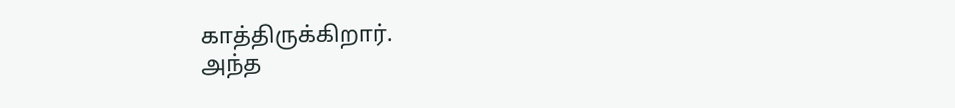காத்திருக்கிறார்.
அந்த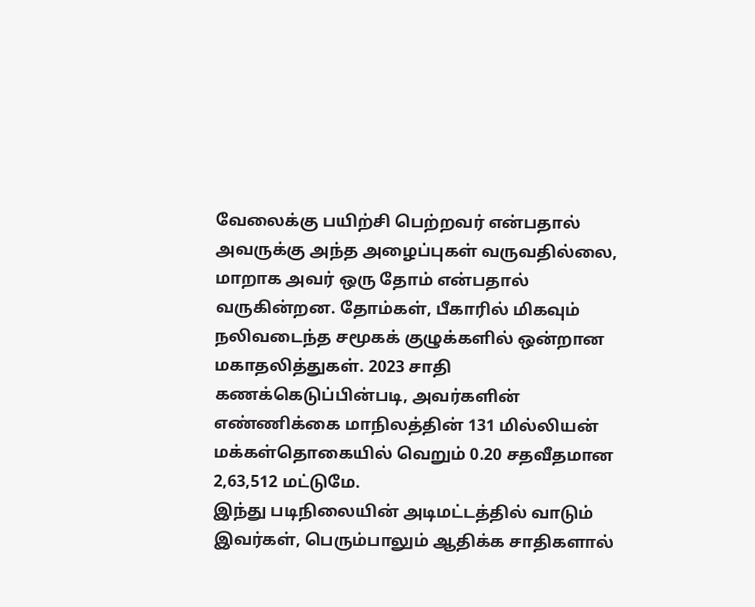வேலைக்கு பயிற்சி பெற்றவர் என்பதால் அவருக்கு அந்த அழைப்புகள் வருவதில்லை, மாறாக அவர் ஒரு தோம் என்பதால் வருகின்றன. தோம்கள், பீகாரில் மிகவும் நலிவடைந்த சமூகக் குழுக்களில் ஒன்றான மகாதலித்துகள். 2023 சாதி கணக்கெடுப்பின்படி, அவர்களின் எண்ணிக்கை மாநிலத்தின் 131 மில்லியன் மக்கள்தொகையில் வெறும் 0.20 சதவீதமான 2,63,512 மட்டுமே.
இந்து படிநிலையின் அடிமட்டத்தில் வாடும் இவர்கள், பெரும்பாலும் ஆதிக்க சாதிகளால்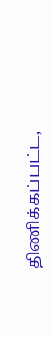திணிக்கப்பட்ட,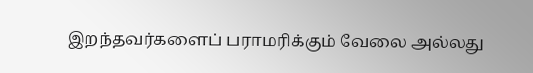இறந்தவர்களைப் பராமரிக்கும் வேலை அல்லது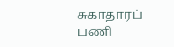சுகாதாரப் பணி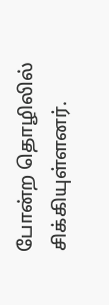போன்ற தொழிலில் சிக்கியுள்ளனர்.